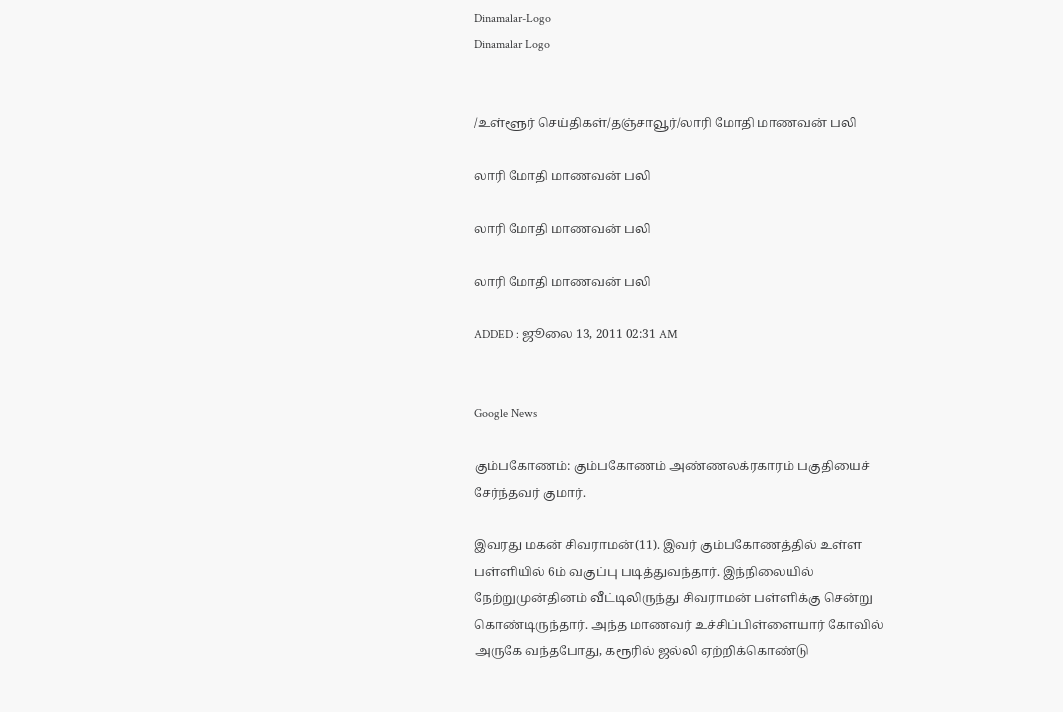Dinamalar-Logo
Dinamalar Logo


/உள்ளூர் செய்திகள்/தஞ்சாவூர்/லாரி மோதி மாணவன் பலி

லாரி மோதி மாணவன் பலி

லாரி மோதி மாணவன் பலி

லாரி மோதி மாணவன் பலி

ADDED : ஜூலை 13, 2011 02:31 AM


Google News

கும்பகோணம்: கும்பகோணம் அண்ணலக்ரகாரம் பகுதியைச் சேர்ந்தவர் குமார்.

இவரது மகன் சிவராமன்(11). இவர் கும்பகோணத்தில் உள்ள பள்ளியில் 6ம் வகுப்பு படித்துவந்தார். இந்நிலையில் நேற்றுமுன்தினம் வீட்டிலிருந்து சிவராமன் பள்ளிக்கு சென்று கொண்டிருந்தார். அந்த மாணவர் உச்சிப்பிள்ளையார் கோவில் அருகே வந்தபோது, கரூரில் ஜல்லி ஏற்றிக்கொண்டு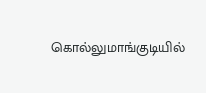கொல்லுமாங்குடியில்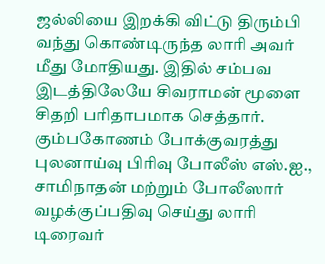ஜல்லியை இறக்கி விட்டு திரும்பி வந்து கொண்டிருந்த லாரி அவர் மீது மோதியது. இதில் சம்பவ இடத்திலேயே சிவராமன் மூளை சிதறி பரிதாபமாக செத்தார். கும்பகோணம் போக்குவரத்து புலனாய்வு பிரிவு போலீஸ் எஸ்.ஐ., சாமிநாதன் மற்றும் போலீஸார் வழக்குப்பதிவு செய்து லாரி டிரைவர்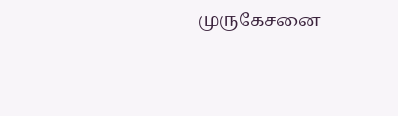முருகேசனை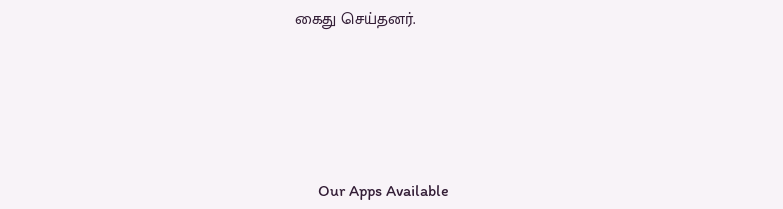கைது செய்தனர்.







      Our Apps Available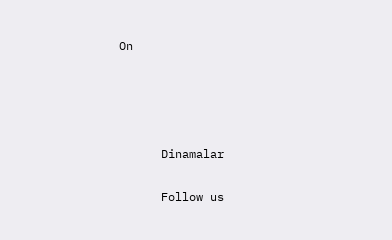On




      Dinamalar

      Follow us